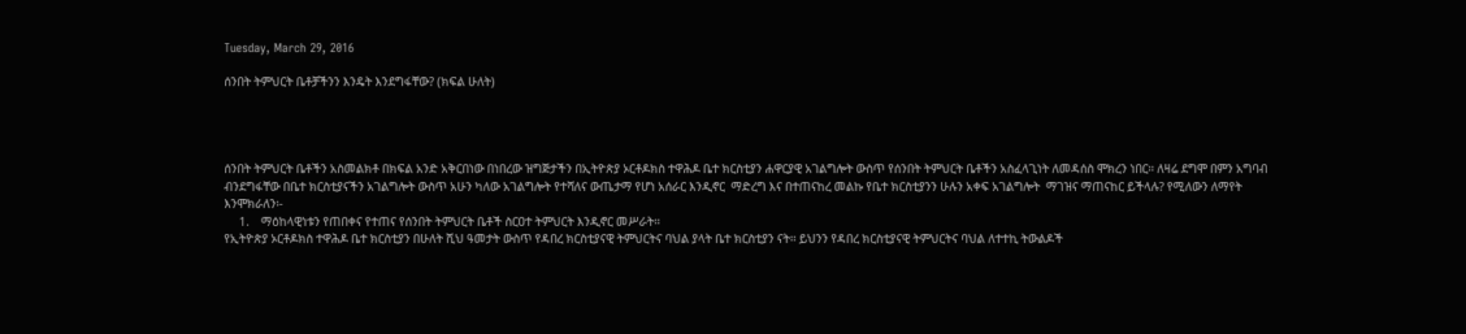Tuesday, March 29, 2016

ሰንበት ትምህርት ቤቶቻችንን እንዴት እንደግፋቸው? (ክፍል ሁለት)




ሰንበት ትምህርት ቤቶችን አስመልክቶ በክፍል አንድ አቅርበነው በነበረው ዝግጅታችን በኢትዮጵያ ኦርቶዶክስ ተዋሕዶ ቤተ ክርስቲያን ሐዋርያዊ አገልግሎት ውስጥ የሰንበት ትምህርት ቤቶችን አስፈላጊነት ለመዳሰስ ሞክረን ነበር፡፡ ለዛሬ ደግሞ በምን አግባብ ብንደግፋቸው በቤተ ክርስቲያናችን አገልግሎት ውስጥ አሁን ካለው አገልግሎት የተሻለና ውጤታማ የሆነ አሰራር እንዲኖር  ማድረግ እና በተጠናከረ መልኩ የቤተ ክርስቲያንን ሁሉን አቀፍ አገልግሎት  ማገዝና ማጠናከር ይችላሉ? የሚለውን ለማየት እንሞክራለን፡-
     1.    ማዕከላዊነቱን የጠበቀና የተጠና የሰንበት ትምህርት ቤቶች ስርዐተ ትምህርት እንዲኖር መሥራት፡፡
የኢትዮጵያ ኦርቶዶክስ ተዋሕዶ ቤተ ክርስቲያን በሁለት ሺህ ዓመታት ውስጥ የዳበረ ክርስቲያናዊ ትምህርትና ባህል ያላት ቤተ ክርስቲያን ናት፡፡ ይህንን የዳበረ ክርስቲያናዊ ትምህርትና ባህል ለተተኪ ትውልዶች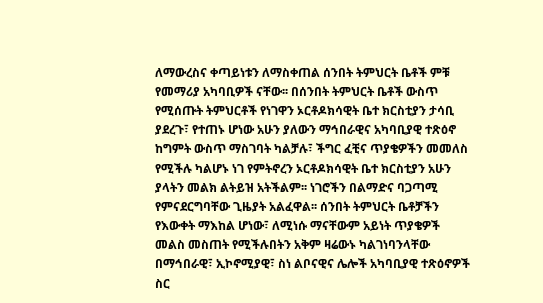ለማውረስና ቀጣይነቱን ለማስቀጠል ሰንበት ትምህርት ቤቶች ምቹ የመማሪያ አካባቢዎች ናቸው፡፡ በሰንበት ትምህርት ቤቶች ውስጥ የሚሰጡት ትምህርቶች የነገዋን ኦርቶዶክሳዊት ቤተ ክርስቲያን ታሳቢ ያደረጉ፣ የተጠኑ ሆነው አሁን ያለውን ማኅበራዊና አካባቢያዊ ተጽዕኖ ከግምት ውስጥ ማስገባት ካልቻሉ፣ ችግር ፈቺና ጥያቄዎችን መመለስ የሚችሉ ካልሆኑ ነገ የምትኖረን ኦርቶዶክሳዊት ቤተ ክርስቲያን አሁን ያላትን መልክ ልትይዝ አትችልም፡፡ ነገሮችን በልማድና ባጋጣሚ የምናደርግባቸው ጊዜያት አልፈዋል፡፡ ሰንበት ትምህርት ቤቶቻችን የእውቀት ማእከል ሆነው፣ ለሚነሱ ማናቸውም አይነት ጥያቄዎች መልስ መስጠት የሚችሉበትን አቅም ዛሬውኑ ካልገነባንላቸው በማኅበራዊ፣ ኢኮኖሚያዊ፣ ስነ ልቦናዊና ሌሎች አካባቢያዊ ተጽዕኖዎች ስር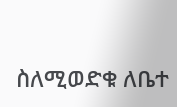ስለሚወድቁ ለቤተ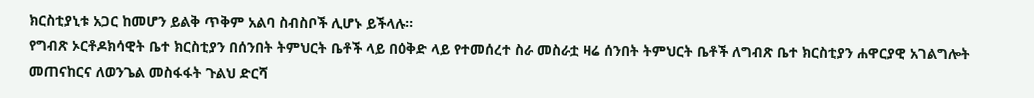ክርስቲያኒቱ አጋር ከመሆን ይልቅ ጥቅም አልባ ስብስቦች ሊሆኑ ይችላሉ፡፡
የግብጽ ኦርቶዶክሳዊት ቤተ ክርስቲያን በሰንበት ትምህርት ቤቶች ላይ በዕቅድ ላይ የተመሰረተ ስራ መስራቷ ዛሬ ሰንበት ትምህርት ቤቶች ለግብጽ ቤተ ክርስቲያን ሐዋርያዊ አገልግሎት መጠናከርና ለወንጌል መስፋፋት ጉልህ ድርሻ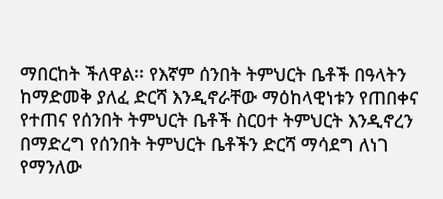ማበርከት ችለዋል፡፡ የእኛም ሰንበት ትምህርት ቤቶች በዓላትን ከማድመቅ ያለፈ ድርሻ እንዲኖራቸው ማዕከላዊነቱን የጠበቀና የተጠና የሰንበት ትምህርት ቤቶች ስርዐተ ትምህርት እንዲኖረን በማድረግ የሰንበት ትምህርት ቤቶችን ድርሻ ማሳደግ ለነገ የማንለው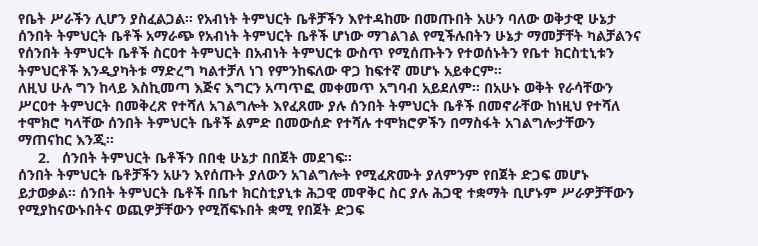የቤት ሥራችን ሊሆን ያስፈልጋል፡፡ የአብነት ትምህርት ቤቶቻችን እየተዳከሙ በመጡበት አሁን ባለው ወቅታዊ ሁኔታ ሰንበት ትምህርት ቤቶች አማራጭ የአብነት ትምህርት ቤቶች ሆነው ማገልገል የሚችሉበትን ሁኔታ ማመቻቸት ካልቻልንና የሰንበት ትምህርት ቤቶች ስርዐተ ትምህርት በአብነት ትምህርቱ ውስጥ የሚሰጡትን የተወሰኑትን የቤተ ክርስቲኒቱን ትምህርቶች እንዲያካትቱ ማድረግ ካልተቻለ ነገ የምንከፍለው ዋጋ ከፍተኛ መሆኑ አይቀርም፡፡
ለዚህ ሁሉ ግን ከላይ እስኪመጣ እጅና እግርን አጣጥፎ መቀመጥ አግባብ አይደለም፡፡ በአሁኑ ወቅት የራሳቸውን ሥርዐተ ትምህርት በመቅረጽ የተሻለ አገልግሎት እየፈጸሙ ያሉ ሰንበት ትምህርት ቤቶች በመኖራቸው ከነዚህ የተሻለ ተሞክሮ ካላቸው ሰንበት ትምህርት ቤቶች ልምድ በመውሰድ የተሻሉ ተሞክሮዎችን በማስፋት አገልግሎታቸውን ማጠናከር እንጂ፡፡
     2.   ሰንበት ትምህርት ቤቶችን በበቂ ሁኔታ በበጀት መደገፍ፡፡
ሰንበት ትምህርት ቤቶቻችን አሁን እየሰጡት ያለውን አገልግሎት የሚፈጽሙት ያለምንም የበጀት ድጋፍ መሆኑ ይታወቃል፡፡ ሰንበት ትምህርት ቤቶች በቤተ ክርስቲያኒቱ ሕጋዊ መዋቅር ስር ያሉ ሕጋዊ ተቋማት ቢሆኑም ሥራዎቻቸውን የሚያከናውኑበትና ወጪዎቻቸውን የሚሸፍኑበት ቋሚ የበጀት ድጋፍ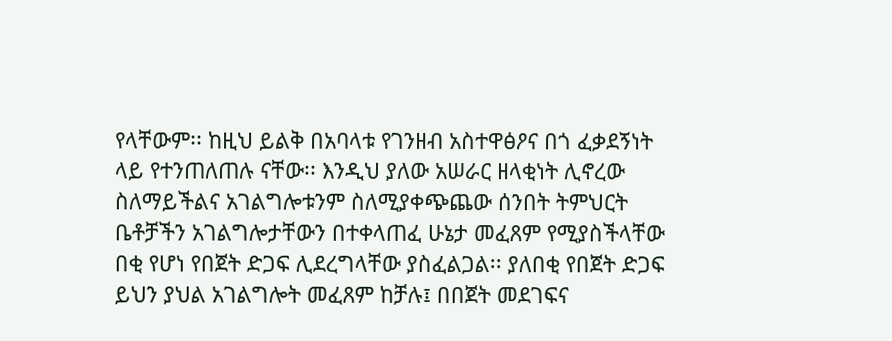የላቸውም፡፡ ከዚህ ይልቅ በአባላቱ የገንዘብ አስተዋፅዖና በጎ ፈቃደኝነት ላይ የተንጠለጠሉ ናቸው፡፡ እንዲህ ያለው አሠራር ዘላቂነት ሊኖረው ስለማይችልና አገልግሎቱንም ስለሚያቀጭጨው ሰንበት ትምህርት ቤቶቻችን አገልግሎታቸውን በተቀላጠፈ ሁኔታ መፈጸም የሚያስችላቸው በቂ የሆነ የበጀት ድጋፍ ሊደረግላቸው ያስፈልጋል፡፡ ያለበቂ የበጀት ድጋፍ ይህን ያህል አገልግሎት መፈጸም ከቻሉ፤ በበጀት መደገፍና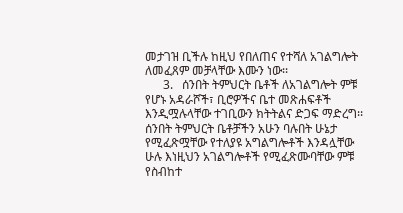መታገዝ ቢችሉ ከዚህ የበለጠና የተሻለ አገልግሎት ለመፈጸም መቻላቸው እሙን ነው፡፡
      3.   ሰንበት ትምህርት ቤቶች ለአገልግሎት ምቹ የሆኑ አዳራሾች፣ ቢሮዎችና ቤተ መጽሐፍቶች እንዲሟሉላቸው ተገቢውን ክትትልና ድጋፍ ማድረግ፡፡
ሰንበት ትምህርት ቤቶቻችን አሁን ባሉበት ሁኔታ የሚፈጽሟቸው የተለያዩ አግልግሎቶች እንዳሏቸው ሁሉ እነዚህን አገልግሎቶች የሚፈጽሙባቸው ምቹ የስብከተ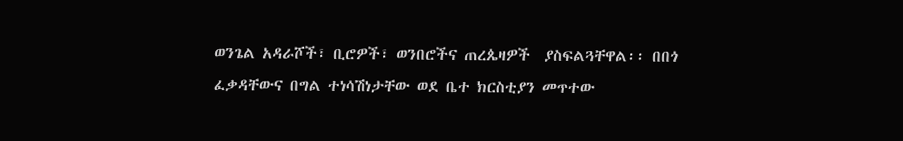ወንጌል አዳራሾች፣ ቢሮዎች፣ ወንበሮችና ጠረጴዛዎች  ያስፍልጓቸዋል፡፡ በበጎ ፈቃዳቸውና በግል ተነሳሽነታቸው ወደ ቤተ ክርስቲያን መጥተው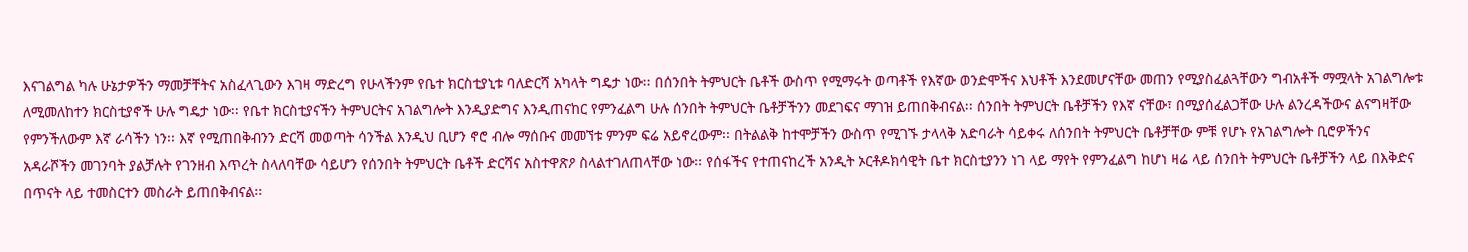እናገልግል ካሉ ሁኔታዎችን ማመቻቸትና አስፈላጊውን እገዛ ማድረግ የሁላችንም የቤተ ክርስቲያኒቱ ባለድርሻ አካላት ግዴታ ነው፡፡ በሰንበት ትምህርት ቤቶች ውስጥ የሚማሩት ወጣቶች የእኛው ወንድሞችና እህቶች እንደመሆናቸው መጠን የሚያስፈልጓቸውን ግብአቶች ማሟላት አገልግሎቱ ለሚመለከተን ክርስቲያኖች ሁሉ ግዴታ ነው፡፡ የቤተ ክርስቲያናችን ትምህርትና አገልግሎት እንዲያድግና እንዲጠናከር የምንፈልግ ሁሉ ሰንበት ትምህርት ቤቶቻችንን መደገፍና ማገዝ ይጠበቅብናል፡፡ ሰንበት ትምህርት ቤቶቻችን የእኛ ናቸው፣ በሚያሰፈልጋቸው ሁሉ ልንረዳችውና ልናግዛቸው የምንችለውም እኛ ራሳችን ነን፡፡ እኛ የሚጠበቅብንን ድርሻ መወጣት ሳንችል እንዲህ ቢሆን ኖሮ ብሎ ማሰቡና መመኘቱ ምንም ፍሬ አይኖረውም፡፡ በትልልቅ ከተሞቻችን ውስጥ የሚገኙ ታላላቅ አድባራት ሳይቀሩ ለሰንበት ትምህርት ቤቶቻቸው ምቹ የሆኑ የአገልግሎት ቢሮዎችንና አዳራሾችን መገንባት ያልቻሉት የገንዘብ እጥረት ስላለባቸው ሳይሆን የሰንበት ትምህርት ቤቶች ድርሻና አስተዋጽዖ ስላልተገለጠላቸው ነው፡፡ የሰፋችና የተጠናከረች አንዲት ኦርቶዶክሳዊት ቤተ ክርስቲያንን ነገ ላይ ማየት የምንፈልግ ከሆነ ዛሬ ላይ ሰንበት ትምህርት ቤቶቻችን ላይ በእቅድና በጥናት ላይ ተመስርተን መስራት ይጠበቅብናል፡፡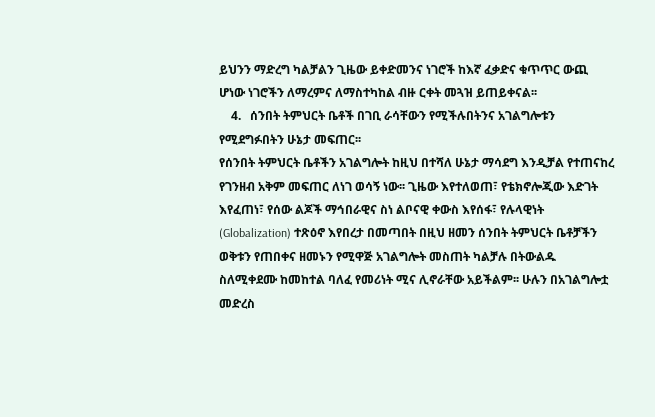ይህንን ማድረግ ካልቻልን ጊዜው ይቀድመንና ነገሮች ከእኛ ፈቃድና ቁጥጥር ውጪ ሆነው ነገሮችን ለማረምና ለማስተካከል ብዙ ርቀት መጓዝ ይጠይቀናል፡፡
    4.   ሰንበት ትምህርት ቤቶች በገቢ ራሳቸውን የሚችሉበትንና አገልግሎቱን የሚደግፉበትን ሁኔታ መፍጠር፡፡
የሰንበት ትምህርት ቤቶችን አገልግሎት ከዚህ በተሻለ ሁኔታ ማሳደግ እንዲቻል የተጠናከረ የገንዘብ አቅም መፍጠር ለነገ ወሳኝ ነው፡፡ ጊዜው እየተለወጠ፣ የቴክኖሎጂው እድገት እየፈጠነ፣ የሰው ልጆች ማኅበራዊና ስነ ልቦናዊ ቀውስ እየሰፋ፣ የሉላዊነት (Globalization) ተጽዕኖ እየበረታ በመጣበት በዚህ ዘመን ሰንበት ትምህርት ቤቶቻችን ወቅቱን የጠበቀና ዘመኑን የሚዋጅ አገልግሎት መስጠት ካልቻሉ በትውልዱ ስለሚቀደሙ ከመከተል ባለፈ የመሪነት ሚና ሊኖራቸው አይችልም፡፡ ሁሉን በአገልግሎቷ መድረስ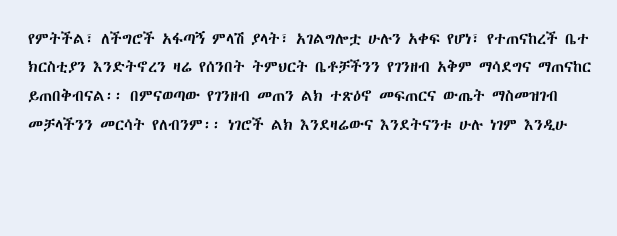የምትችል፣ ለችግሮች አፋጣኝ ምላሽ ያላት፣ አገልግሎቷ ሁሉን አቀፍ የሆነ፣ የተጠናከረች ቤተ ክርስቲያን እንድትኖረን ዛሬ የሰንበት ትምህርት ቤቶቻችንን የገንዘብ አቅም ማሳደግና ማጠናከር ይጠበቅብናል፡፡ በምናወጣው የገንዘብ መጠን ልክ ተጽዕኖ መፍጠርና ውጤት ማስመዝገብ መቻላችንን መርሳት የለብንም፡፡ ነገሮች ልክ እንደዛሬውና እንደትናንቱ ሁሉ ነገም እንዲሁ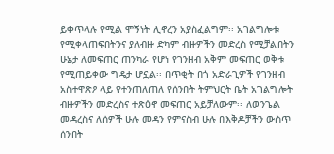ይቀጥላሉ የሚል ሞኝነት ሊኖረን አያስፈልግም፡፡ አገልግሎቱ የሚቀላጠፍበትንና ያለብዙ ድካም ብዙዎችን መድረስ የሚቻልበትን ሁኔታ ለመፍጠር ጠንካራ የሆነ የገንዘብ አቅም መፍጠር ወቅቱ የሚጠይቀው ግዴታ ሆኗል፡፡ በጥቂት በጎ አድራጊዎች የገንዘብ አስተዋጽዖ ላይ የተንጠለጠለ የሰንበት ትምህርት ቤት አገልግሎት ብዙዎችን መድረስና ተጽዕኖ መፍጠር አይቻለውም፡፡ ለወንጌል መዳረስና ለሰዎች ሁሉ መዳን የምናስብ ሁሉ በእቅዶቻችን ውስጥ ሰንበት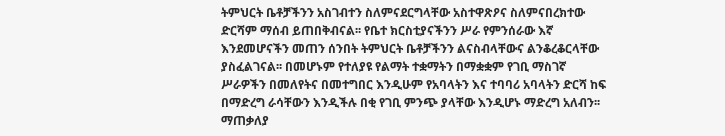ትምህርት ቤቶቻችንን አስገብተን ስለምናደርግላቸው አስተዋጽዖና ስለምናበረክተው ድርሻም ማሰብ ይጠበቅብናል፡፡ የቤተ ክርስቲያናችንን ሥራ የምንሰራው እኛ እንደመሆናችን መጠን ሰንበት ትምህርት ቤቶቻችንን ልናስብላቸውና ልንቆረቆርላቸው ያስፈልገናል፡፡ በመሆኑም የተለያዩ የልማት ተቋማትን በማቋቋም የገቢ ማስገኛ ሥራዎችን በመለየትና በመተግበር እንዲሁም የአባላትን እና ተባባሪ አባላትን ድርሻ ከፍ በማድረግ ራሳቸውን እንዲችሉ በቂ የገቢ ምንጭ ያላቸው እንዲሆኑ ማድረግ አለብን፡፡
ማጠቃለያ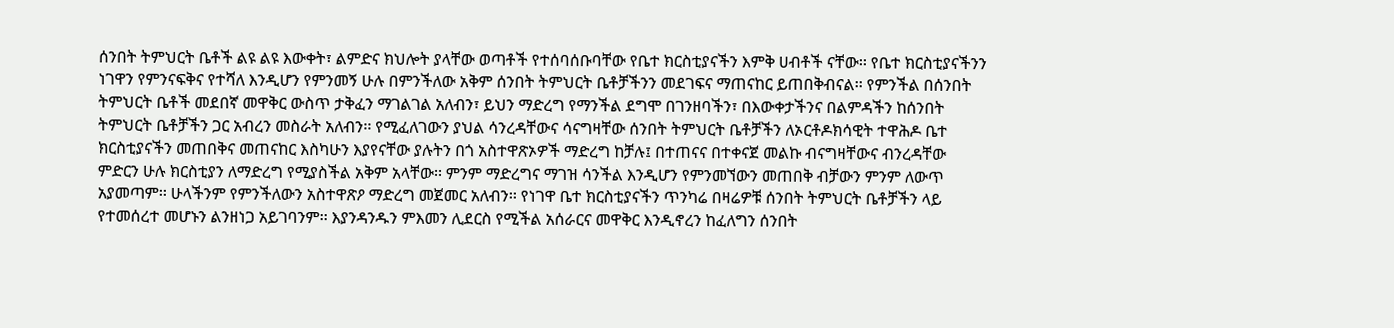ሰንበት ትምህርት ቤቶች ልዩ ልዩ እውቀት፣ ልምድና ክህሎት ያላቸው ወጣቶች የተሰባሰቡባቸው የቤተ ክርስቲያናችን እምቅ ሀብቶች ናቸው፡፡ የቤተ ክርስቲያናችንን ነገዋን የምንናፍቅና የተሻለ እንዲሆን የምንመኝ ሁሉ በምንችለው አቅም ሰንበት ትምህርት ቤቶቻችንን መደገፍና ማጠናከር ይጠበቅብናል፡፡ የምንችል በሰንበት ትምህርት ቤቶች መደበኛ መዋቅር ውስጥ ታቅፈን ማገልገል አለብን፣ ይህን ማድረግ የማንችል ደግሞ በገንዘባችን፣ በእውቀታችንና በልምዳችን ከሰንበት ትምህርት ቤቶቻችን ጋር አብረን መስራት አለብን፡፡ የሚፈለገውን ያህል ሳንረዳቸውና ሳናግዛቸው ሰንበት ትምህርት ቤቶቻችን ለኦርቶዶክሳዊት ተዋሕዶ ቤተ ክርስቲያናችን መጠበቅና መጠናከር እስካሁን እያየናቸው ያሉትን በጎ አስተዋጽኦዎች ማድረግ ከቻሉ፤ በተጠናና በተቀናጀ መልኩ ብናግዛቸውና ብንረዳቸው ምድርን ሁሉ ክርስቲያን ለማድረግ የሚያስችል አቅም አላቸው፡፡ ምንም ማድረግና ማገዝ ሳንችል እንዲሆን የምንመኘውን መጠበቅ ብቻውን ምንም ለውጥ አያመጣም፡፡ ሁላችንም የምንችለውን አስተዋጽዖ ማድረግ መጀመር አለብን፡፡ የነገዋ ቤተ ክርስቲያናችን ጥንካሬ በዛሬዎቹ ሰንበት ትምህርት ቤቶቻችን ላይ የተመሰረተ መሆኑን ልንዘነጋ አይገባንም፡፡ እያንዳንዱን ምእመን ሊደርስ የሚችል አሰራርና መዋቅር እንዲኖረን ከፈለግን ሰንበት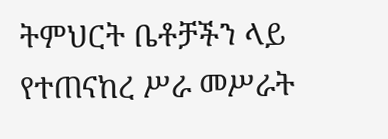ትምህርት ቤቶቻችን ላይ የተጠናከረ ሥራ መሥራት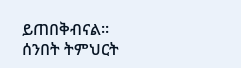ይጠበቅብናል፡፡ ሰንበት ትምህርት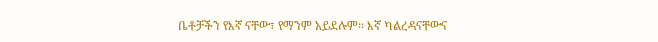ቤቶቻችን የእኛ ናቸው፣ የማንም አይደሉም፡፡ እኛ ካልረዳናቸውና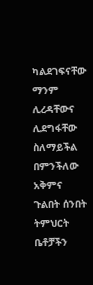ካልደገፍናቸው ማንም ሊረዳቸውና ሊደግፋቸው ስለማይችል በምንችለው አቅምና ጉልበት ሰንበት ትምህርት ቤቶቻችን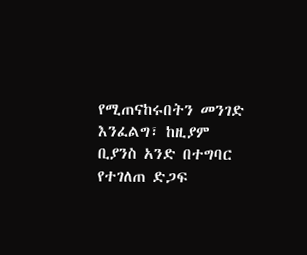የሚጠናከሩበትን መንገድ እንፈልግ፣ ከዚያም ቢያንስ አንድ በተግባር የተገለጠ ድጋፍ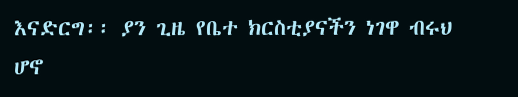እናድርግ፡፡ ያን ጊዜ የቤተ ክርስቲያናችን ነገዋ ብሩህ ሆኖ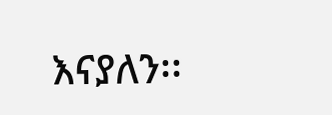እናያለን፡፡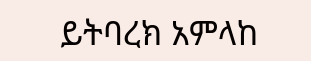ይትባረክ አምላከ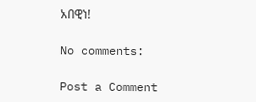አበዊነ!

No comments:

Post a Comment